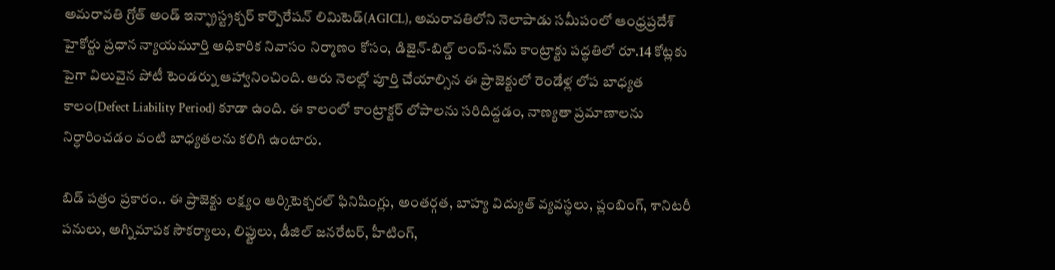అమరావతి గ్రోత్ అండ్ ఇన్ఫ్రాస్ట్రక్చర్ కార్పొరేషన్ లిమిటెడ్(AGICL), అమరావతిలోని నెలాపాడు సమీపంలో ఆంధ్రప్రదేశ్ హైకోర్టు ప్రధాన న్యాయమూర్తి అధికారిక నివాసం నిర్మాణం కోసం, డిజైన్-బిల్డ్ లంప్-సమ్ కాంట్రాక్టు పద్ధతిలో రూ.14 కోట్లకు పైగా విలువైన పోటీ టెండర్ను ఆహ్వానించింది. ఆరు నెలల్లో పూర్తి చేయాల్సిన ఈ ప్రాజెక్టులో రెండేళ్ల లోప బాధ్యత కాలం(Defect Liability Period) కూడా ఉంది. ఈ కాలంలో కాంట్రాక్టర్ లోపాలను సరిదిద్దడం, నాణ్యతా ప్రమాణాలను నిర్ధారించడం వంటి బాధ్యతలను కలిగి ఉంటారు.

బిడ్ పత్రం ప్రకారం.. ఈ ప్రాజెక్టు లక్ష్యం ఆర్కిటెక్చరల్ ఫినిషింగ్లు, అంతర్గత, బాహ్య విద్యుత్ వ్యవస్థలు, ప్లంబింగ్, శానిటరీ పనులు, అగ్నిమాపక సౌకర్యాలు, లిఫ్టులు, డీజిల్ జనరేటర్, హీటింగ్,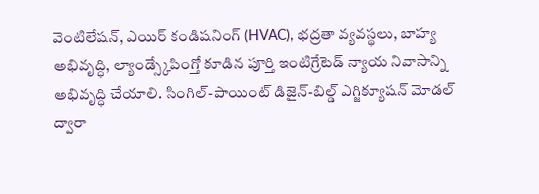వెంటిలేషన్, ఎయిర్ కండిషనింగ్ (HVAC), భద్రతా వ్యవస్థలు, బాహ్య అభివృద్ధి, ల్యాండ్స్కేపింగ్తో కూడిన పూర్తి ఇంటిగ్రేటెడ్ న్యాయ నివాసాన్ని అభివృద్ధి చేయాలి. సింగిల్-పాయింట్ డిజైన్-బిల్డ్ ఎగ్జిక్యూషన్ మోడల్ ద్వారా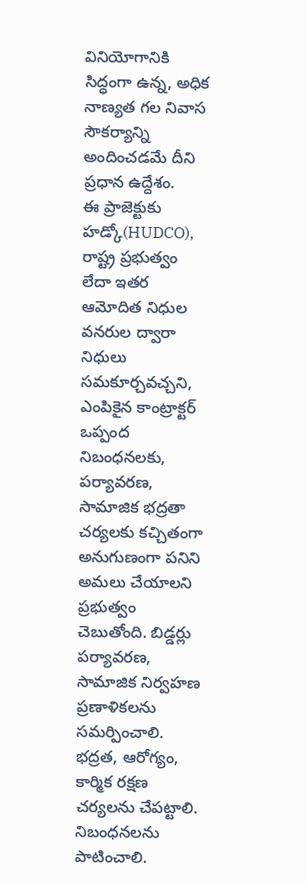వినియోగానికి సిద్ధంగా ఉన్న, అధిక నాణ్యత గల నివాస సౌకర్యాన్ని అందించడమే దీని ప్రధాన ఉద్దేశం.
ఈ ప్రాజెక్టుకు హడ్కో(HUDCO), రాష్ట్ర ప్రభుత్వం లేదా ఇతర ఆమోదిత నిధుల వనరుల ద్వారా నిధులు సమకూర్చవచ్చని, ఎంపికైన కాంట్రాక్టర్ ఒప్పంద నిబంధనలకు, పర్యావరణ, సామాజిక భద్రతా చర్యలకు కచ్చితంగా అనుగుణంగా పనిని అమలు చేయాలని ప్రభుత్వం చెబుతోంది. బిడ్డర్లు పర్యావరణ, సామాజిక నిర్వహణ ప్రణాళికలను సమర్పించాలి. భద్రత, ఆరోగ్యం, కార్మిక రక్షణ చర్యలను చేపట్టాలి. నిబంధనలను పాటించాలి.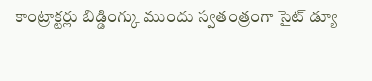కాంట్రాక్టర్లు బిడ్డింగ్కు ముందు స్వతంత్రంగా సైట్ డ్యూ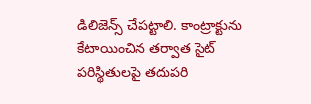డిలిజెన్స్ చేపట్టాలి. కాంట్రాక్టును కేటాయించిన తర్వాత సైట్ పరిస్థితులపై తదుపరి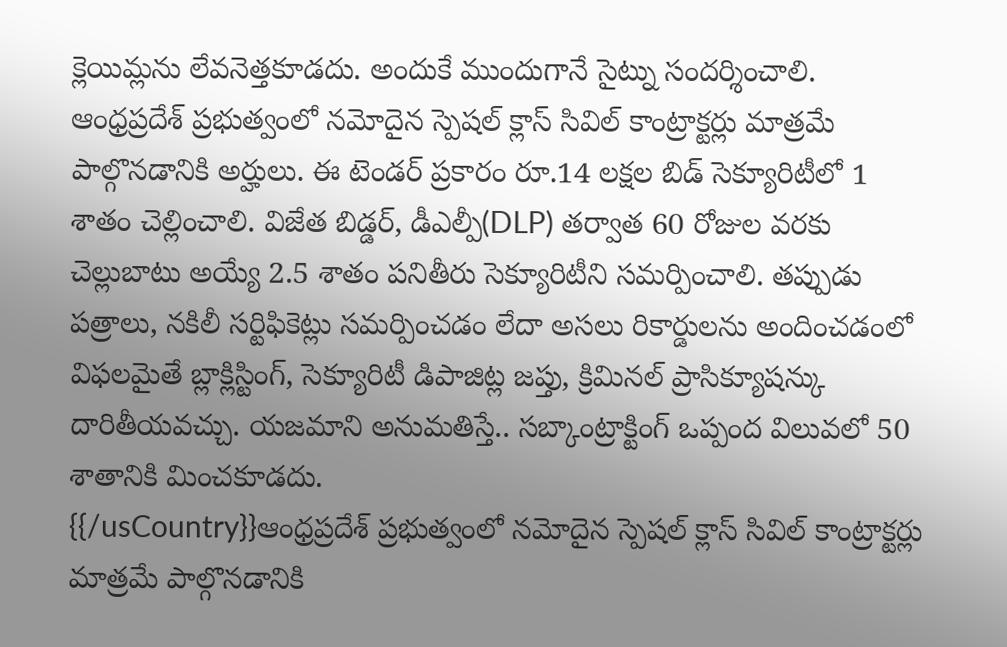క్లెయిమ్లను లేవనెత్తకూడదు. అందుకే ముందుగానే సైట్ను సందర్శించాలి.
ఆంధ్రప్రదేశ్ ప్రభుత్వంలో నమోదైన స్పెషల్ క్లాస్ సివిల్ కాంట్రాక్టర్లు మాత్రమే పాల్గొనడానికి అర్హులు. ఈ టెండర్ ప్రకారం రూ.14 లక్షల బిడ్ సెక్యూరిటీలో 1 శాతం చెల్లించాలి. విజేత బిడ్డర్, డీఎల్పీ(DLP) తర్వాత 60 రోజుల వరకు చెల్లుబాటు అయ్యే 2.5 శాతం పనితీరు సెక్యూరిటీని సమర్పించాలి. తప్పుడు పత్రాలు, నకిలీ సర్టిఫికెట్లు సమర్పించడం లేదా అసలు రికార్డులను అందించడంలో విఫలమైతే బ్లాక్లిస్టింగ్, సెక్యూరిటీ డిపాజిట్ల జప్తు, క్రిమినల్ ప్రాసిక్యూషన్కు దారితీయవచ్చు. యజమాని అనుమతిస్తే.. సబ్కాంట్రాక్టింగ్ ఒప్పంద విలువలో 50 శాతానికి మించకూడదు.
{{/usCountry}}ఆంధ్రప్రదేశ్ ప్రభుత్వంలో నమోదైన స్పెషల్ క్లాస్ సివిల్ కాంట్రాక్టర్లు మాత్రమే పాల్గొనడానికి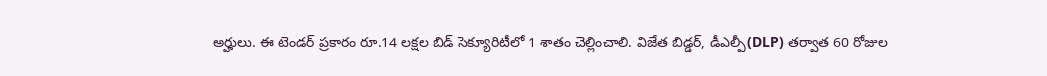అర్హులు. ఈ టెండర్ ప్రకారం రూ.14 లక్షల బిడ్ సెక్యూరిటీలో 1 శాతం చెల్లించాలి. విజేత బిడ్డర్, డీఎల్పీ(DLP) తర్వాత 60 రోజుల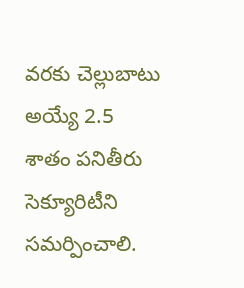వరకు చెల్లుబాటు అయ్యే 2.5 శాతం పనితీరు సెక్యూరిటీని సమర్పించాలి.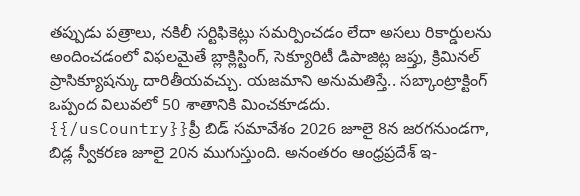తప్పుడు పత్రాలు, నకిలీ సర్టిఫికెట్లు సమర్పించడం లేదా అసలు రికార్డులను అందించడంలో విఫలమైతే బ్లాక్లిస్టింగ్, సెక్యూరిటీ డిపాజిట్ల జప్తు, క్రిమినల్ ప్రాసిక్యూషన్కు దారితీయవచ్చు. యజమాని అనుమతిస్తే.. సబ్కాంట్రాక్టింగ్ ఒప్పంద విలువలో 50 శాతానికి మించకూడదు.
{{/usCountry}}ప్రీ బిడ్ సమావేశం 2026 జూలై 8న జరగనుండగా, బిడ్ల స్వీకరణ జూలై 20న ముగుస్తుంది. అనంతరం ఆంధ్రప్రదేశ్ ఇ-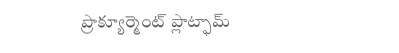ప్రొక్యూర్మెంట్ ప్లాట్ఫామ్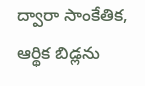ద్వారా సాంకేతిక, ఆర్థిక బిడ్లను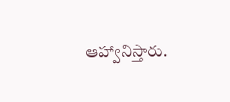ఆహ్వానిస్తారు.